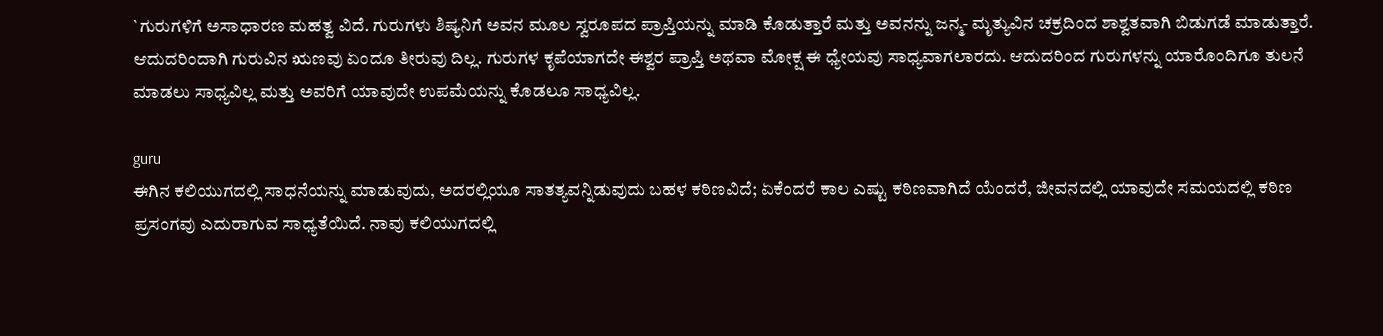`ಗುರುಗಳಿಗೆ ಅಸಾಧಾರಣ ಮಹತ್ವ ವಿದೆ. ಗುರುಗಳು ಶಿಷ್ಯನಿಗೆ ಅವನ ಮೂಲ ಸ್ವರೂಪದ ಪ್ರಾಪ್ತಿಯನ್ನು ಮಾಡಿ ಕೊಡುತ್ತಾರೆ ಮತ್ತು ಅವನನ್ನು ಜನ್ಮ- ಮೃತ್ಯುವಿನ ಚಕ್ರದಿಂದ ಶಾಶ್ವತವಾಗಿ ಬಿಡುಗಡೆ ಮಾಡುತ್ತಾರೆ. ಆದುದರಿಂದಾಗಿ ಗುರುವಿನ ಋಣವು ಏಂದೂ ತೀರುವು ದಿಲ್ಲ. ಗುರುಗಳ ಕೃಪೆಯಾಗದೇ ಈಶ್ವರ ಪ್ರಾಪ್ತಿ ಅಥವಾ ಮೋಕ್ಷ ಈ ಧ್ಯೇಯವು ಸಾಧ್ಯವಾಗಲಾರದು. ಆದುದರಿಂದ ಗುರುಗಳನ್ನು ಯಾರೊಂದಿಗೂ ತುಲನೆ ಮಾಡಲು ಸಾಧ್ಯವಿಲ್ಲ ಮತ್ತು ಅವರಿಗೆ ಯಾವುದೇ ಉಪಮೆಯನ್ನು ಕೊಡಲೂ ಸಾಧ್ಯವಿಲ್ಲ.

guru
ಈಗಿನ ಕಲಿಯುಗದಲ್ಲಿ ಸಾಧನೆಯನ್ನು ಮಾಡುವುದು, ಅದರಲ್ಲಿಯೂ ಸಾತತ್ಯವನ್ನಿಡುವುದು ಬಹಳ ಕಠಿಣವಿದೆ; ಏಕೆಂದರೆ ಕಾಲ ಎಷ್ಟು ಕಠಿಣವಾಗಿದೆ ಯೆಂದರೆ, ಜೀವನದಲ್ಲಿ ಯಾವುದೇ ಸಮಯದಲ್ಲಿ ಕಠಿಣ ಪ್ರಸಂಗವು ಎದುರಾಗುವ ಸಾಧ್ಯತೆಯಿದೆ. ನಾವು ಕಲಿಯುಗದಲ್ಲಿ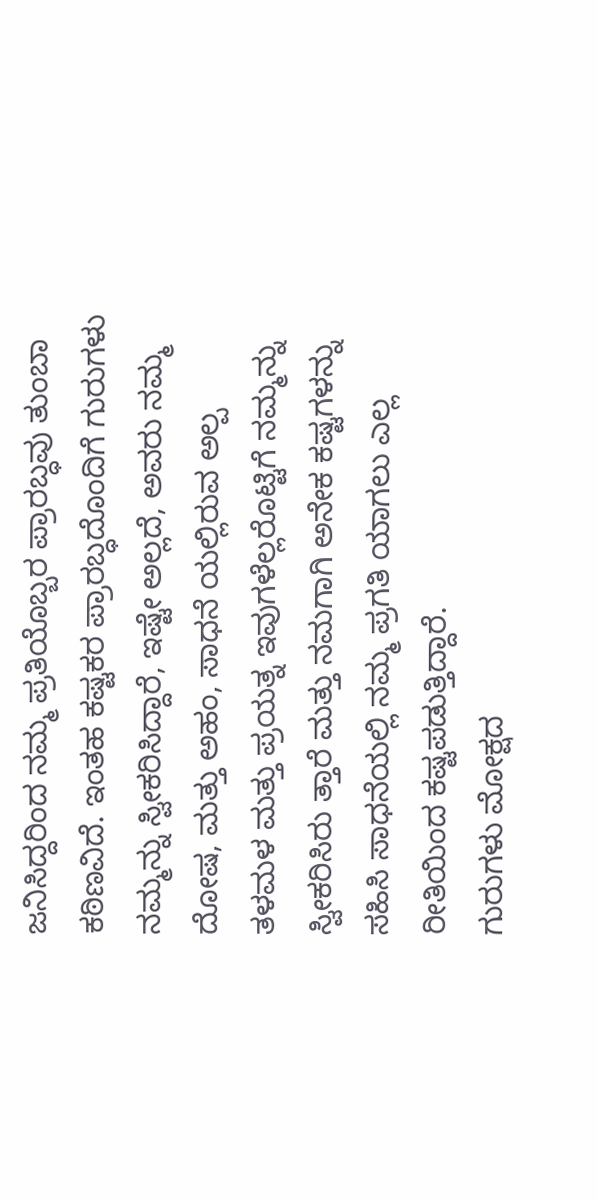ಜನಿಸಿದ್ದರಿಂದ ನಮ್ಮ ಪ್ರತಿಯೊಬ್ಬರ ಪ್ರಾರಬ್ಧವು ತುಂಬಾ ಕಠಿಣವಿದೆ. ಇಂತಹ ಕಷ್ಟಕರ ಪ್ರಾರಬ್ಧದೊಂದಿಗೆ ಗುರುಗಳು ನಮ್ಮನ್ನು ಸ್ವೀಕರಿಸಿದ್ದಾರೆ, ಇಷ್ಟೇ ಅಲ್ಲದೆ, ಅವರು ನಮ್ಮ ದೋಷ, ಮತ್ತು ಅಹಂ, ಸಾಧನೆ ಯಲ್ಲಿರುವ ಅಲ್ಪ ತಳಮಳ ಮತ್ತು ಪ್ರಯತ್ನ ಇವುಗಳೆಲ್ಲರೊಟ್ಟಿಗೆ ನಮ್ಮನ್ನು ಸ್ವೀಕರಿಸಿರು ತ್ತಾರೆ ಮತ್ತು ನಮಗಾಗಿ ಅನೇಕ ಕಷ್ಟಗಳನ್ನು ಸಹಿಸಿ ಸಾಧನೆಯಲ್ಲಿ ನಮ್ಮ ಪ್ರಗತಿ ಯಾಗಲು ಎಲ್ಲ ರೀತಿಯಿಂದ ಕಷ್ಟಪಡುತ್ತಿದ್ದಾರೆ.
ಗುರುಗಳು ಮೋಕ್ಷದ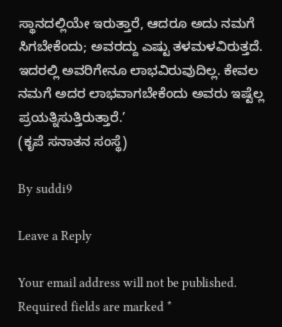ಸ್ಥಾನದಲ್ಲಿಯೇ ಇರುತ್ತಾರೆ, ಆದರೂ ಅದು ನಮಗೆ ಸಿಗಬೇಕೆಂದು; ಅವರದ್ದು ಎಷ್ಟು ತಳಮಳವಿರುತ್ತದೆ. ಇದರಲ್ಲಿ ಅವರಿಗೇನೂ ಲಾಭವಿರುವುದಿಲ್ಲ. ಕೇವಲ ನಮಗೆ ಅದರ ಲಾಭವಾಗಬೇಕೆಂದು ಅವರು ಇಷ್ಟೆಲ್ಲ ಪ್ರಯತ್ನಿಸುತ್ತಿರುತ್ತಾರೆ.’
(ಕೃಪೆ ಸನಾತನ ಸಂಸ್ಥೆ)

By suddi9

Leave a Reply

Your email address will not be published. Required fields are marked *